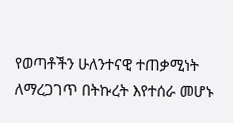የወጣቶችን ሁለንተናዊ ተጠቃሚነት ለማረጋገጥ በትኩረት እየተሰራ መሆኑ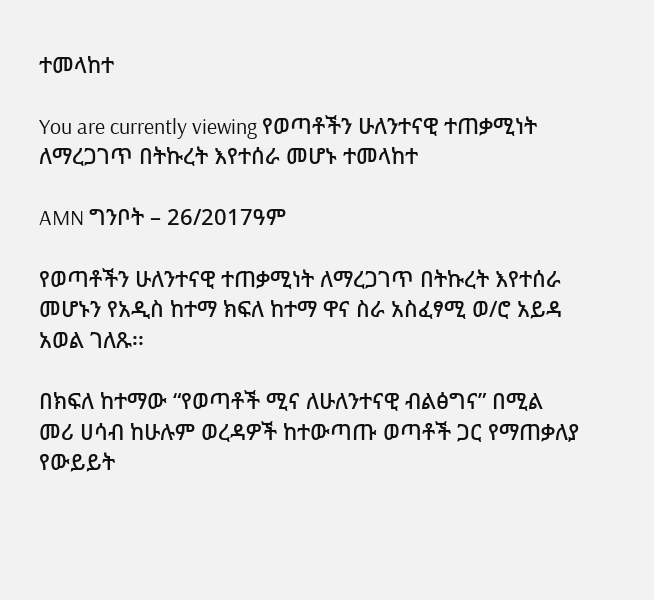ተመላከተ

You are currently viewing የወጣቶችን ሁለንተናዊ ተጠቃሚነት ለማረጋገጥ በትኩረት እየተሰራ መሆኑ ተመላከተ

AMN ግንቦት – 26/2017ዓም

የወጣቶችን ሁለንተናዊ ተጠቃሚነት ለማረጋገጥ በትኩረት እየተሰራ መሆኑን የአዲስ ከተማ ክፍለ ከተማ ዋና ስራ አስፈፃሚ ወ/ሮ አይዳ አወል ገለጹ፡፡

በክፍለ ከተማው “የወጣቶች ሚና ለሁለንተናዊ ብልፅግና” በሚል መሪ ሀሳብ ከሁሉም ወረዳዎች ከተውጣጡ ወጣቶች ጋር የማጠቃለያ የውይይት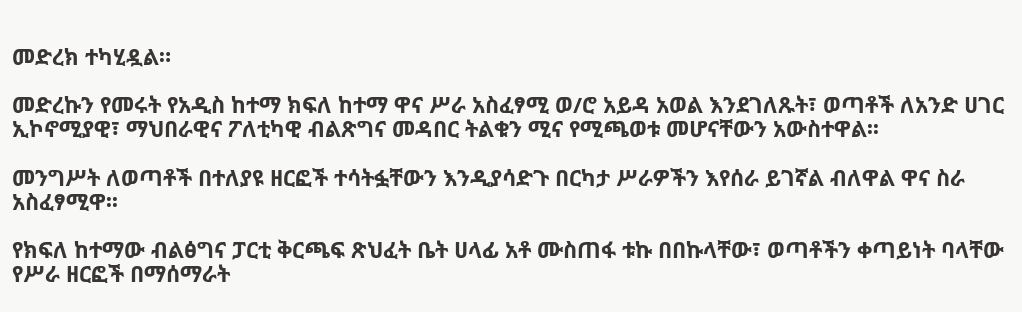መድረክ ተካሂዷል።

መድረኩን የመሩት የአዲስ ከተማ ክፍለ ከተማ ዋና ሥራ አስፈፃሚ ወ/ሮ አይዳ አወል እንደገለጹት፣ ወጣቶች ለአንድ ሀገር ኢኮኖሚያዊ፣ ማህበራዊና ፖለቲካዊ ብልጽግና መዳበር ትልቁን ሚና የሚጫወቱ መሆናቸውን አውስተዋል፡፡

መንግሥት ለወጣቶች በተለያዩ ዘርፎች ተሳትፏቸውን እንዲያሳድጉ በርካታ ሥራዎችን እየሰራ ይገኛል ብለዋል ዋና ስራ አስፈፃሚዋ፡፡

የክፍለ ከተማው ብልፅግና ፓርቲ ቅርጫፍ ጽህፈት ቤት ሀላፊ አቶ ሙስጠፋ ቱኩ በበኩላቸው፣ ወጣቶችን ቀጣይነት ባላቸው የሥራ ዘርፎች በማሰማራት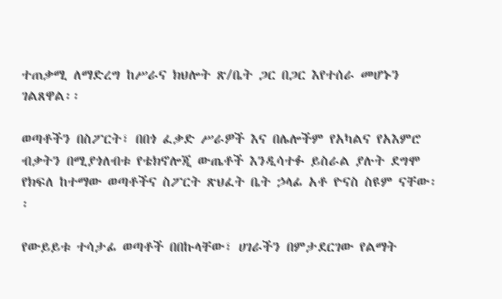ተጠቃሚ ለማድረግ ከሥራና ክህሎት ጽ/ቤት ጋር በጋር እየተሰራ መሆኑን ገልጸዋል፡፡

ወጣቶችን በስፖርት፣ በበጎ ፈቃድ ሥራዎች እና በሌሎችም የአካልና የአእምሮ ብቃትን በሚያጎለብቱ የቴክኖሎጂ ውጤቶች እንዲሳተፉ ይስራል ያሉት ደግሞ የክፍለ ከተማው ወጣቶችና ስፖርት ጽህፈት ቤት ኃላፊ አቶ ዮናስ ስዩም ናቸው፡፡

የውይይቱ ተሳታፊ ወጣቶች በበኩላቸው፣ ሀገራችን በምታደርገው የልማት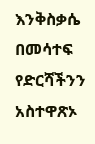እንቅስቃሴ በመሳተፍ የድርሻችንን አስተዋጽኦ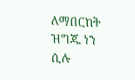ለማበርከት ዝግጁ ነን ሲሉ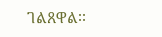ገልጸዋል፡፡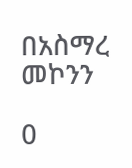በአስማረ መኮንን

0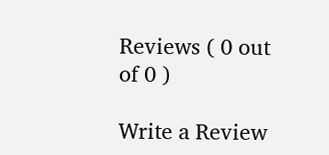Reviews ( 0 out of 0 )

Write a Review